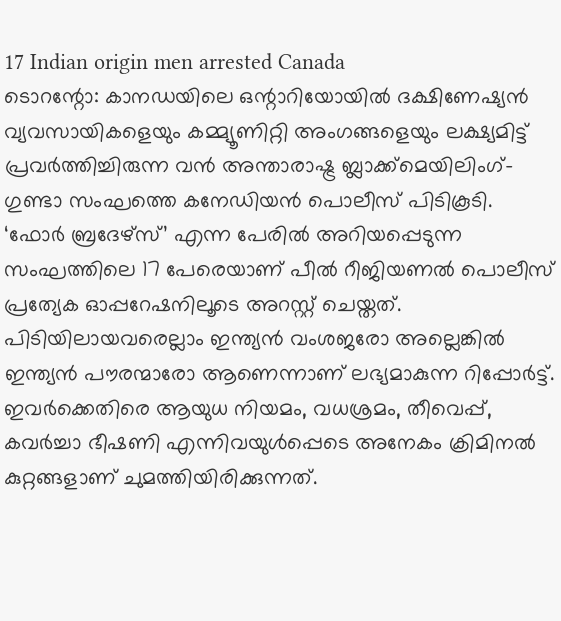17 Indian origin men arrested Canada
ടൊറന്റോ: കാനഡയിലെ ഒന്റാറിയോയിൽ ദക്ഷിണേഷ്യൻ വ്യവസായികളെയും കമ്മ്യൂണിറ്റി അംഗങ്ങളെയും ലക്ഷ്യമിട്ട് പ്രവർത്തിച്ചിരുന്ന വൻ അന്താരാഷ്ട്ര ബ്ലാക്ക്മെയിലിംഗ്-ഗുണ്ടാ സംഘത്തെ കനേഡിയൻ പൊലീസ് പിടികൂടി. ‘ഫോർ ബ്രദേഴ്സ്’ എന്ന പേരിൽ അറിയപ്പെടുന്ന സംഘത്തിലെ 17 പേരെയാണ് പീൽ റീജിയണൽ പൊലീസ് പ്രത്യേക ഓപ്പറേഷനിലൂടെ അറസ്റ്റ് ചെയ്തത്. പിടിയിലായവരെല്ലാം ഇന്ത്യൻ വംശജരോ അല്ലെങ്കിൽ ഇന്ത്യൻ പൗരന്മാരോ ആണെന്നാണ് ലഭ്യമാകുന്ന റിപ്പോർട്ട്.
ഇവർക്കെതിരെ ആയുധ നിയമം, വധശ്രമം, തീവെപ്പ്, കവർച്ചാ ഭീഷണി എന്നിവയുൾപ്പെടെ അനേകം ക്രിമിനൽ കുറ്റങ്ങളാണ് ചുമത്തിയിരിക്കുന്നത്.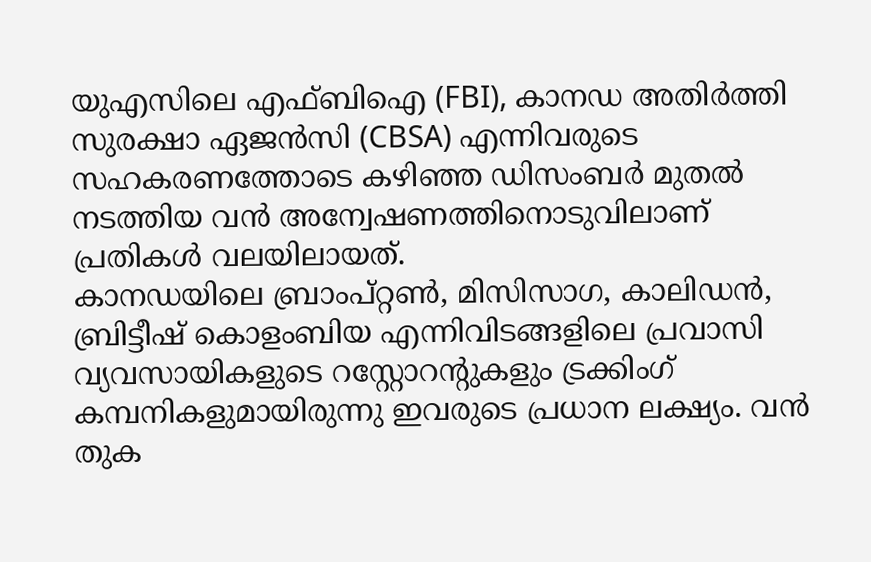യുഎസിലെ എഫ്ബിഐ (FBI), കാനഡ അതിർത്തി സുരക്ഷാ ഏജൻസി (CBSA) എന്നിവരുടെ സഹകരണത്തോടെ കഴിഞ്ഞ ഡിസംബർ മുതൽ നടത്തിയ വൻ അന്വേഷണത്തിനൊടുവിലാണ് പ്രതികൾ വലയിലായത്.
കാനഡയിലെ ബ്രാംപ്റ്റൺ, മിസിസാഗ, കാലിഡൻ, ബ്രിട്ടീഷ് കൊളംബിയ എന്നിവിടങ്ങളിലെ പ്രവാസി വ്യവസായികളുടെ റസ്റ്റോറന്റുകളും ട്രക്കിംഗ് കമ്പനികളുമായിരുന്നു ഇവരുടെ പ്രധാന ലക്ഷ്യം. വൻ തുക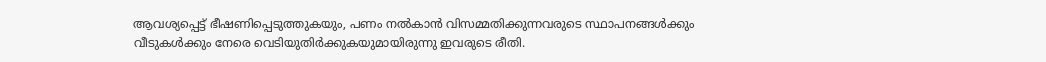ആവശ്യപ്പെട്ട് ഭീഷണിപ്പെടുത്തുകയും, പണം നൽകാൻ വിസമ്മതിക്കുന്നവരുടെ സ്ഥാപനങ്ങൾക്കും വീടുകൾക്കും നേരെ വെടിയുതിർക്കുകയുമായിരുന്നു ഇവരുടെ രീതി.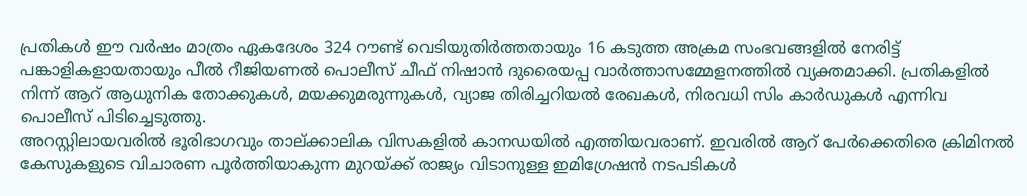പ്രതികൾ ഈ വർഷം മാത്രം ഏകദേശം 324 റൗണ്ട് വെടിയുതിർത്തതായും 16 കടുത്ത അക്രമ സംഭവങ്ങളിൽ നേരിട്ട് പങ്കാളികളായതായും പീൽ റീജിയണൽ പൊലീസ് ചീഫ് നിഷാൻ ദുരൈയപ്പ വാർത്താസമ്മേളനത്തിൽ വ്യക്തമാക്കി. പ്രതികളിൽ നിന്ന് ആറ് ആധുനിക തോക്കുകൾ, മയക്കുമരുന്നുകൾ, വ്യാജ തിരിച്ചറിയൽ രേഖകൾ, നിരവധി സിം കാർഡുകൾ എന്നിവ പൊലീസ് പിടിച്ചെടുത്തു.
അറസ്റ്റിലായവരിൽ ഭൂരിഭാഗവും താല്ക്കാലിക വിസകളിൽ കാനഡയിൽ എത്തിയവരാണ്. ഇവരിൽ ആറ് പേർക്കെതിരെ ക്രിമിനൽ കേസുകളുടെ വിചാരണ പൂർത്തിയാകുന്ന മുറയ്ക്ക് രാജ്യം വിടാനുള്ള ഇമിഗ്രേഷൻ നടപടികൾ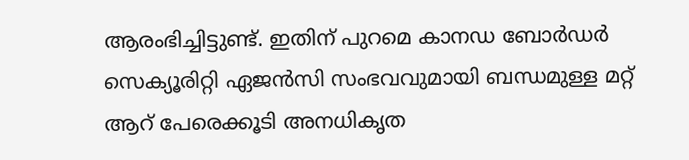ആരംഭിച്ചിട്ടുണ്ട്. ഇതിന് പുറമെ കാനഡ ബോർഡർ സെക്യൂരിറ്റി ഏജൻസി സംഭവവുമായി ബന്ധമുള്ള മറ്റ് ആറ് പേരെക്കൂടി അനധികൃത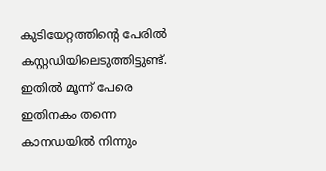കുടിയേറ്റത്തിന്റെ പേരിൽ കസ്റ്റഡിയിലെടുത്തിട്ടുണ്ട്. ഇതിൽ മൂന്ന് പേരെ ഇതിനകം തന്നെ കാനഡയിൽ നിന്നും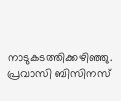നാടുകടത്തിക്കഴിഞ്ഞു.
പ്രവാസി ബിസിനസ്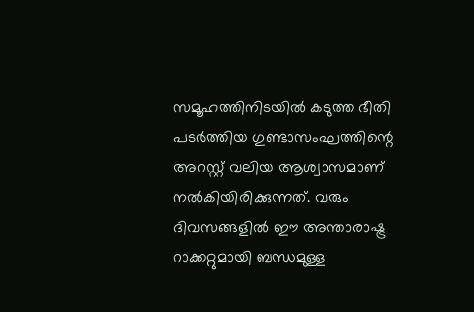സമൂഹത്തിനിടയിൽ കടുത്ത ഭീതി പടർത്തിയ ഗുണ്ടാസംഘത്തിന്റെ അറസ്റ്റ് വലിയ ആശ്വാസമാണ് നൽകിയിരിക്കുന്നത്. വരും ദിവസങ്ങളിൽ ഈ അന്താരാഷ്ട്ര റാക്കറ്റുമായി ബന്ധമുള്ള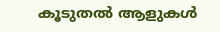കൂടുതൽ ആളുകൾ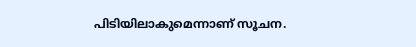പിടിയിലാകുമെന്നാണ് സൂചന.